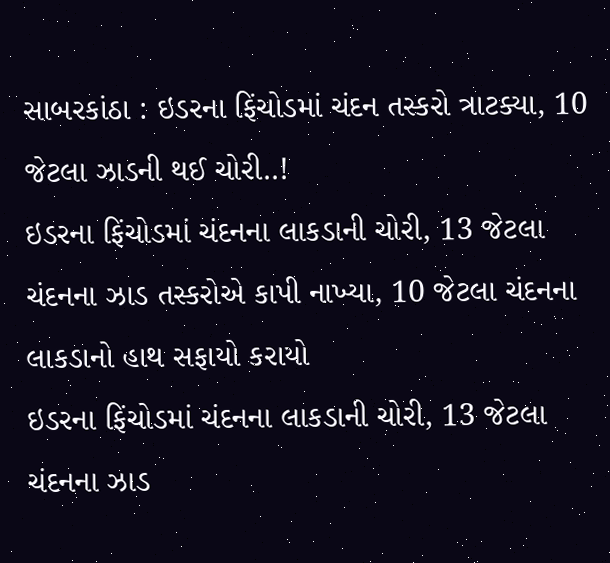સાબરકાંઠા : ઇડરના ફિંચોડમાં ચંદન તસ્કરો ત્રાટક્યા, 10 જેટલા ઝાડની થઈ ચોરી..!
ઇડરના ફિંચોડમાં ચંદનના લાકડાની ચોરી, 13 જેટલા ચંદનના ઝાડ તસ્કરોએ કાપી નાખ્યા, 10 જેટલા ચંદનના લાકડાનો હાથ સફાયો કરાયો
ઇડરના ફિંચોડમાં ચંદનના લાકડાની ચોરી, 13 જેટલા ચંદનના ઝાડ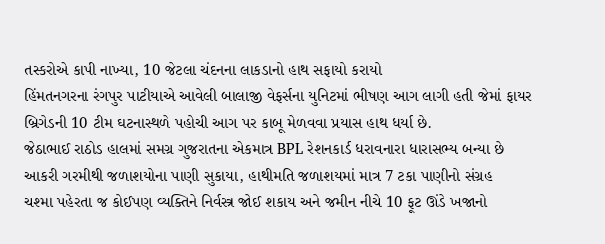તસ્કરોએ કાપી નાખ્યા, 10 જેટલા ચંદનના લાકડાનો હાથ સફાયો કરાયો
હિંમતનગરના રંગપુર પાટીયાએ આવેલી બાલાજી વેફર્સના યુનિટમાં ભીષણ આગ લાગી હતી જેમાં ફાયર બ્રિગેડની 10 ટીમ ઘટનાસ્થળે પહોચી આગ પર કાબૂ મેળવવા પ્રયાસ હાથ ધર્યા છે.
જેઠાભાઈ રાઠોડ હાલમાં સમગ્ર ગુજરાતના એકમાત્ર BPL રેશનકાર્ડ ધરાવનારા ધારાસભ્ય બન્યા છે
આકરી ગરમીથી જળાશયોના પાણી સુકાયા, હાથીમતિ જળાશયમાં માત્ર 7 ટકા પાણીનો સંગ્રહ
ચશ્મા પહેરતા જ કોઈપણ વ્યક્તિને નિર્વસ્ત્ર જોઈ શકાય અને જમીન નીચે 10 ફૂટ ઊંડે ખજાનો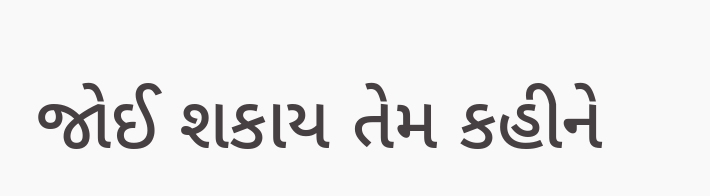જોઈ શકાય તેમ કહીને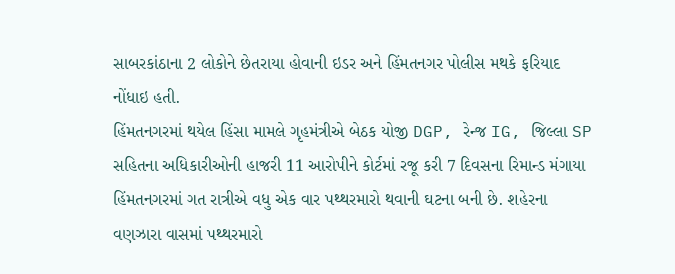સાબરકાંઠાના 2 લોકોને છેતરાયા હોવાની ઇડર અને હિંમતનગર પોલીસ મથકે ફરિયાદ નોંધાઇ હતી.
હિંમતનગરમાં થયેલ હિંસા મામલે ગૃહમંત્રીએ બેઠક યોજી DGP, રેન્જ IG, જિલ્લા SP સહિતના અધિકારીઓની હાજરી 11 આરોપીને કોર્ટમાં રજૂ કરી 7 દિવસના રિમાન્ડ મંગાયા
હિંમતનગરમાં ગત રાત્રીએ વધુ એક વાર પથ્થરમારો થવાની ઘટના બની છે. શહેરના વણઝારા વાસમાં પથ્થરમારો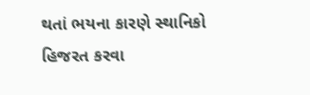થતાં ભયના કારણે સ્થાનિકો હિજરત કરવા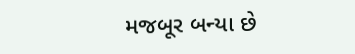મજબૂર બન્યા છે